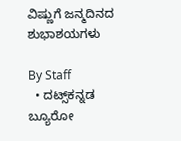ವಿಷ್ಣುಗೆ ಜನ್ಮದಿನದ ಶುಭಾಶಯಗಳು

By Staff
  • ದಟ್ಸ್‌ಕನ್ನಡ ಬ್ಯೂರೋ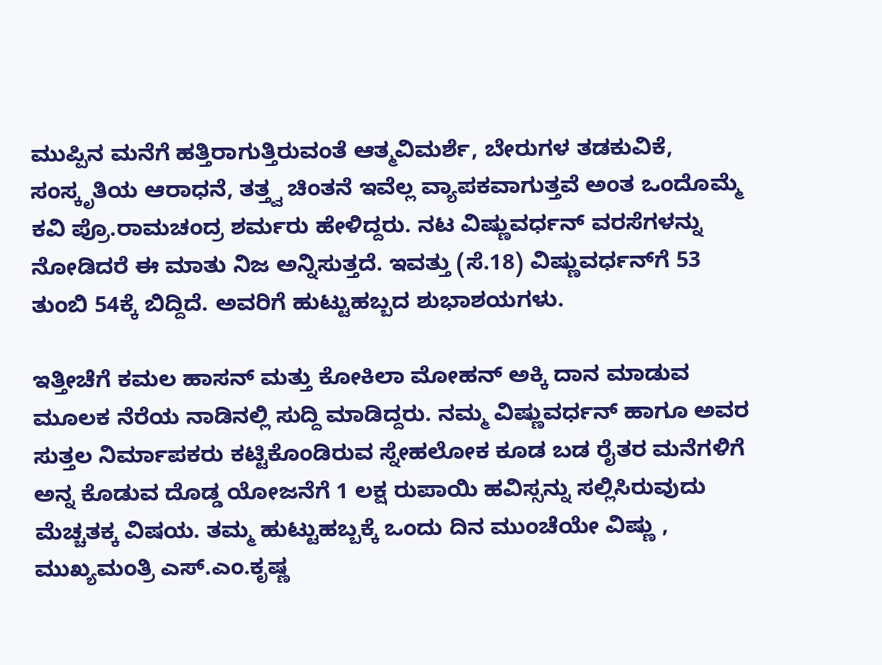ಮುಪ್ಪಿನ ಮನೆಗೆ ಹತ್ತಿರಾಗುತ್ತಿರುವಂತೆ ಆತ್ಮವಿಮರ್ಶೆ, ಬೇರುಗಳ ತಡಕುವಿಕೆ, ಸಂಸ್ಕೃತಿಯ ಆರಾಧನೆ, ತತ್ತ್ವ ಚಿಂತನೆ ಇವೆಲ್ಲ ವ್ಯಾಪಕವಾಗುತ್ತವೆ ಅಂತ ಒಂದೊಮ್ಮೆ ಕವಿ ಪ್ರೊ.ರಾಮಚಂದ್ರ ಶರ್ಮರು ಹೇಳಿದ್ದರು. ನಟ ವಿಷ್ಣುವರ್ಧನ್‌ ವರಸೆಗಳನ್ನು ನೋಡಿದರೆ ಈ ಮಾತು ನಿಜ ಅನ್ನಿಸುತ್ತದೆ. ಇವತ್ತು (ಸೆ.18) ವಿಷ್ಣುವರ್ಧನ್‌ಗೆ 53 ತುಂಬಿ 54ಕ್ಕೆ ಬಿದ್ದಿದೆ. ಅವರಿಗೆ ಹುಟ್ಟುಹಬ್ಬದ ಶುಭಾಶಯಗಳು.

ಇತ್ತೀಚೆಗೆ ಕಮಲ ಹಾಸನ್‌ ಮತ್ತು ಕೋಕಿಲಾ ಮೋಹನ್‌ ಅಕ್ಕಿ ದಾನ ಮಾಡುವ ಮೂಲಕ ನೆರೆಯ ನಾಡಿನಲ್ಲಿ ಸುದ್ದಿ ಮಾಡಿದ್ದರು. ನಮ್ಮ ವಿಷ್ಣುವರ್ಧನ್‌ ಹಾಗೂ ಅವರ ಸುತ್ತಲ ನಿರ್ಮಾಪಕರು ಕಟ್ಟಿಕೊಂಡಿರುವ ಸ್ನೇಹಲೋಕ ಕೂಡ ಬಡ ರೈತರ ಮನೆಗಳಿಗೆ ಅನ್ನ ಕೊಡುವ ದೊಡ್ಡ ಯೋಜನೆಗೆ 1 ಲಕ್ಷ ರುಪಾಯಿ ಹವಿಸ್ಸನ್ನು ಸಲ್ಲಿಸಿರುವುದು ಮೆಚ್ಚತಕ್ಕ ವಿಷಯ. ತಮ್ಮ ಹುಟ್ಟುಹಬ್ಬಕ್ಕೆ ಒಂದು ದಿನ ಮುಂಚೆಯೇ ವಿಷ್ಣು , ಮುಖ್ಯಮಂತ್ರಿ ಎಸ್‌.ಎಂ.ಕೃಷ್ಣ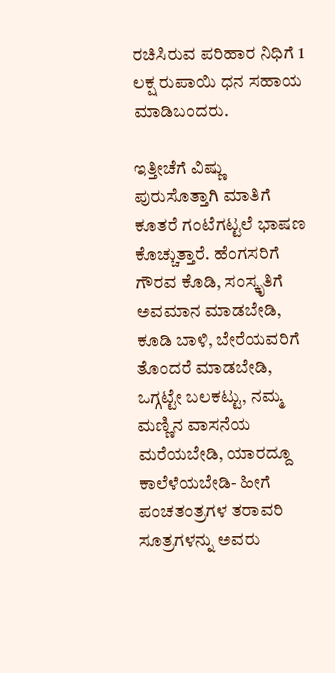ರಚಿಸಿರುವ ಪರಿಹಾರ ನಿಧಿಗೆ 1 ಲಕ್ಷ ರುಪಾಯಿ ಧನ ಸಹಾಯ ಮಾಡಿಬಂದರು.

ಇತ್ತೀಚೆಗೆ ವಿಷ್ಣು ಪುರುಸೊತ್ತಾಗಿ ಮಾತಿಗೆ ಕೂತರೆ ಗಂಟೆಗಟ್ಟಲೆ ಭಾಷಣ ಕೊಚ್ಚುತ್ತಾರೆ. ಹೆಂಗಸರಿಗೆ ಗೌರವ ಕೊಡಿ, ಸಂಸ್ಕೃತಿಗೆ ಅವಮಾನ ಮಾಡಬೇಡಿ, ಕೂಡಿ ಬಾಳಿ, ಬೇರೆಯವರಿಗೆ ತೊಂದರೆ ಮಾಡಬೇಡಿ, ಒಗ್ಗಟ್ಟೇ ಬಲಕಟ್ಟು, ನಮ್ಮ ಮಣ್ಣಿನ ವಾಸನೆಯ ಮರೆಯಬೇಡಿ, ಯಾರದ್ದೂ ಕಾಲೆಳೆಯಬೇಡಿ- ಹೀಗೆ ಪಂಚತಂತ್ರಗಳ ತರಾವರಿ ಸೂತ್ರಗಳನ್ನು ಅವರು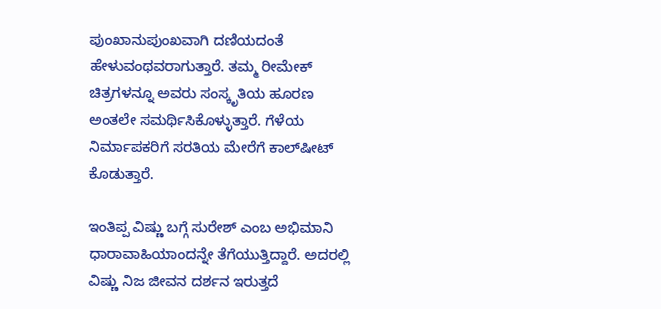ಪುಂಖಾನುಪುಂಖವಾಗಿ ದಣಿಯದಂತೆ ಹೇಳುವಂಥವರಾಗುತ್ತಾರೆ. ತಮ್ಮ ರೀಮೇಕ್‌ ಚಿತ್ರಗಳನ್ನೂ ಅವರು ಸಂಸ್ಕೃತಿಯ ಹೂರಣ ಅಂತಲೇ ಸಮರ್ಥಿಸಿಕೊಳ್ಳುತ್ತಾರೆ. ಗೆಳೆಯ ನಿರ್ಮಾಪಕರಿಗೆ ಸರತಿಯ ಮೇರೆಗೆ ಕಾಲ್‌ಷೀಟ್‌ ಕೊಡುತ್ತಾರೆ.

ಇಂತಿಪ್ಪ ವಿಷ್ಣು ಬಗ್ಗೆ ಸುರೇಶ್‌ ಎಂಬ ಅಭಿಮಾನಿ ಧಾರಾವಾಹಿಯಾಂದನ್ನೇ ತೆಗೆಯುತ್ತಿದ್ದಾರೆ. ಅದರಲ್ಲಿ ವಿಷ್ಣು ನಿಜ ಜೀವನ ದರ್ಶನ ಇರುತ್ತದೆ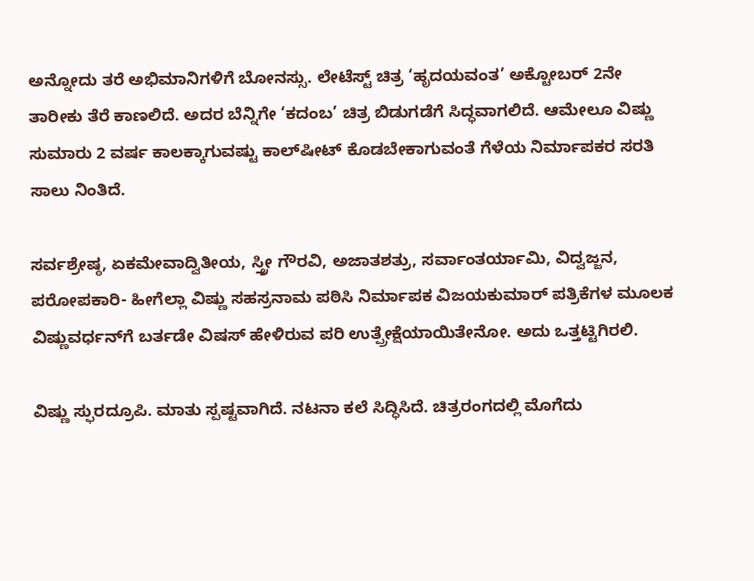ಅನ್ನೋದು ತರೆ ಅಭಿಮಾನಿಗಳಿಗೆ ಬೋನಸ್ಸು. ಲೇಟೆಸ್ಟ್‌ ಚಿತ್ರ ‘ಹೃದಯವಂತ’ ಅಕ್ಟೋಬರ್‌ 2ನೇ ತಾರೀಕು ತೆರೆ ಕಾಣಲಿದೆ. ಅದರ ಬೆನ್ನಿಗೇ ‘ಕದಂಬ’ ಚಿತ್ರ ಬಿಡುಗಡೆಗೆ ಸಿದ್ಧವಾಗಲಿದೆ. ಆಮೇಲೂ ವಿಷ್ಣು ಸುಮಾರು 2 ವರ್ಷ ಕಾಲಕ್ಕಾಗುವಷ್ಟು ಕಾಲ್‌ಷೀಟ್‌ ಕೊಡಬೇಕಾಗುವಂತೆ ಗೆಳೆಯ ನಿರ್ಮಾಪಕರ ಸರತಿ ಸಾಲು ನಿಂತಿದೆ.

ಸರ್ವಶ್ರೇಷ್ಠ, ಏಕಮೇವಾದ್ವಿತೀಯ, ಸ್ತ್ರೀ ಗೌರವಿ, ಅಜಾತಶತ್ರು, ಸರ್ವಾಂತರ್ಯಾಮಿ, ವಿದ್ವಜ್ಜನ, ಪರೋಪಕಾರಿ- ಹೀಗೆಲ್ಲಾ ವಿಷ್ಣು ಸಹಸ್ರನಾಮ ಪಠಿಸಿ ನಿರ್ಮಾಪಕ ವಿಜಯಕುಮಾರ್‌ ಪತ್ರಿಕೆಗಳ ಮೂಲಕ ವಿಷ್ಣುವರ್ಧನ್‌ಗೆ ಬರ್ತಡೇ ವಿಷಸ್‌ ಹೇಳಿರುವ ಪರಿ ಉತ್ಪ್ರೇಕ್ಷೆಯಾಯಿತೇನೋ. ಅದು ಒತ್ತಟ್ಟಿಗಿರಲಿ.

ವಿಷ್ಣು ಸ್ಫುರದ್ರೂಪಿ. ಮಾತು ಸ್ಪಷ್ಟವಾಗಿದೆ. ನಟನಾ ಕಲೆ ಸಿದ್ಧಿಸಿದೆ. ಚಿತ್ರರಂಗದಲ್ಲಿ ಮೊಗೆದು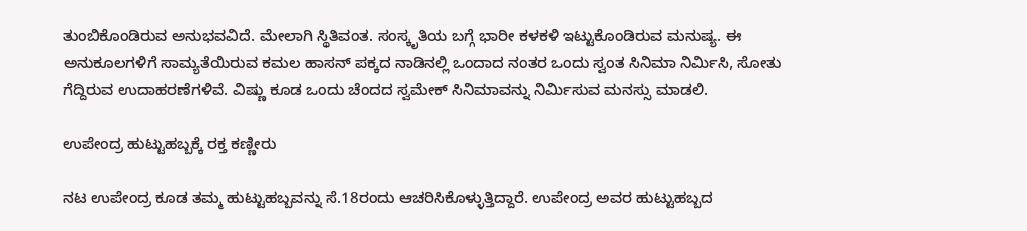ತುಂಬಿಕೊಂಡಿರುವ ಅನುಭವವಿದೆ. ಮೇಲಾಗಿ ಸ್ಥಿತಿವಂತ. ಸಂಸ್ಕೃತಿಯ ಬಗ್ಗೆ ಭಾರೀ ಕಳಕಳಿ ಇಟ್ಟುಕೊಂಡಿರುವ ಮನುಷ್ಯ. ಈ ಅನುಕೂಲಗಳಿಗೆ ಸಾಮ್ಯತೆಯಿರುವ ಕಮಲ ಹಾಸನ್‌ ಪಕ್ಕದ ನಾಡಿನಲ್ಲಿ ಒಂದಾದ ನಂತರ ಒಂದು ಸ್ವಂತ ಸಿನಿಮಾ ನಿರ್ಮಿಸಿ, ಸೋತು ಗೆದ್ದಿರುವ ಉದಾಹರಣೆಗಳಿವೆ. ವಿಷ್ಣು ಕೂಡ ಒಂದು ಚೆಂದದ ಸ್ವಮೇಕ್‌ ಸಿನಿಮಾವನ್ನು ನಿರ್ಮಿಸುವ ಮನಸ್ಸು ಮಾಡಲಿ.

ಉಪೇಂದ್ರ ಹುಟ್ಟುಹಬ್ಬಕ್ಕೆ ರಕ್ತ ಕಣ್ಣೀರು

ನಟ ಉಪೇಂದ್ರ ಕೂಡ ತಮ್ಮ ಹುಟ್ಟುಹಬ್ಬವನ್ನು ಸೆ.18ರಂದು ಆಚರಿಸಿಕೊಳ್ಳುತ್ತಿದ್ದಾರೆ. ಉಪೇಂದ್ರ ಅವರ ಹುಟ್ಟುಹಬ್ಬದ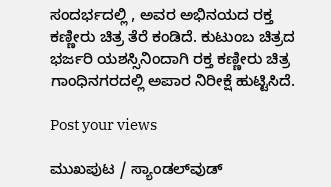ಸಂದರ್ಭದಲ್ಲಿ , ಅವರ ಅಭಿನಯದ ರಕ್ತ ಕಣ್ಣೀರು ಚಿತ್ರ ತೆರೆ ಕಂಡಿದೆ. ಕುಟುಂಬ ಚಿತ್ರದ ಭರ್ಜರಿ ಯಶಸ್ಸಿನಿಂದಾಗಿ ರಕ್ತ ಕಣ್ಣೀರು ಚಿತ್ರ ಗಾಂಧಿನಗರದಲ್ಲಿ ಅಪಾರ ನಿರೀಕ್ಷೆ ಹುಟ್ಟಿಸಿದೆ.

Post your views

ಮುಖಪುಟ / ಸ್ಯಾಂಡಲ್‌ವುಡ್‌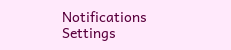Notifications
Settings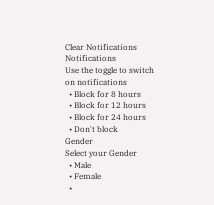Clear Notifications
Notifications
Use the toggle to switch on notifications
  • Block for 8 hours
  • Block for 12 hours
  • Block for 24 hours
  • Don't block
Gender
Select your Gender
  • Male
  • Female
  •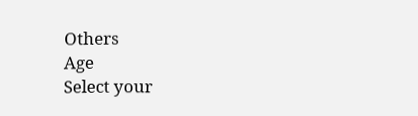Others
Age
Select your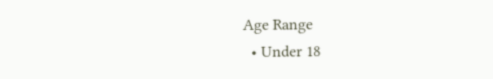Age Range
  • Under 18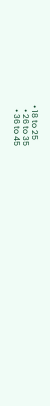• 18 to 25
  • 26 to 35
  • 36 to 45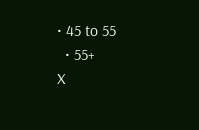• 45 to 55
  • 55+
X